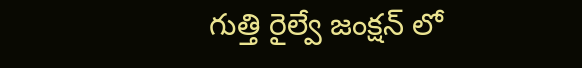గుత్తి రైల్వే జంక్షన్ లో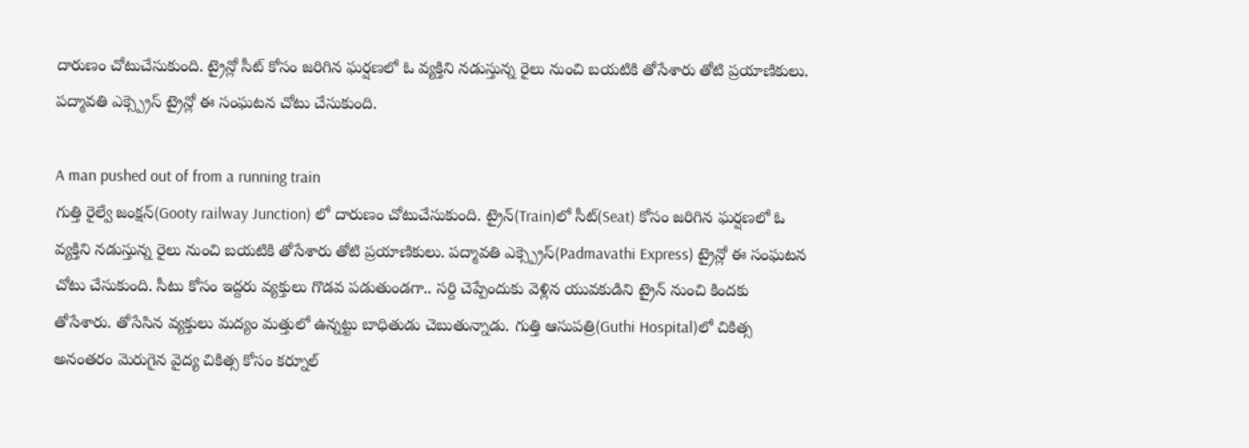దారుణం చోటుచేసుకుంది. ట్రైన్లో సీట్ కోసం జరిగిన ఘర్షణలో ఓ వ్యక్తిని నడుస్తున్న రైలు నుంచి బయటికి తోసేశారు తోటి ప్రయాణికులు. పద్మావతి ఎక్స్ప్రెస్ ట్రైన్లో ఈ సంఘటన చోటు చేసుకుంది.

A man pushed out of from a running train
గుత్తి రైల్వే జంక్షన్(Gooty railway Junction) లో దారుణం చోటుచేసుకుంది. ట్రైన్(Train)లో సీట్(Seat) కోసం జరిగిన ఘర్షణలో ఓ వ్యక్తిని నడుస్తున్న రైలు నుంచి బయటికి తోసేశారు తోటి ప్రయాణికులు. పద్మావతి ఎక్స్ప్రెస్(Padmavathi Express) ట్రైన్లో ఈ సంఘటన చోటు చేసుకుంది. సీటు కోసం ఇద్దరు వ్యక్తులు గొడవ పడుతుండగా.. సర్ది చెప్పేందుకు వెళ్లిన యువకుడిని ట్రైన్ నుంచి కిందకు తోసేశారు. తోసేసిన వ్యక్తులు మద్యం మత్తులో ఉన్నట్టు బాధితుడు చెబుతున్నాడు. గుత్తి ఆసుపత్రి(Guthi Hospital)లో చికిత్స అనంతరం మెరుగైన వైద్య చికిత్స కోసం కర్నూల్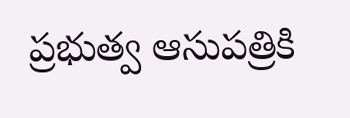ప్రభుత్వ ఆసుపత్రికి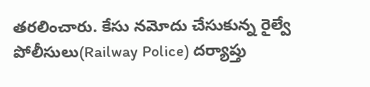తరలించారు. కేసు నమోదు చేసుకున్న రైల్వే పోలీసులు(Railway Police) దర్యాప్తు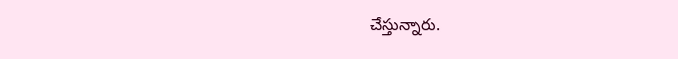చేస్తున్నారు.